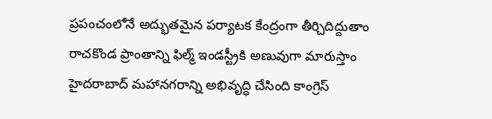ప్రపంచంలోనే అద్భుతమైన పర్యాటక కేంద్రంగా తీర్చిదిద్దుతాం
రాచకొండ ప్రాంతాన్ని ఫిల్మ్ ఇండస్ట్రీకి అణువుగా మారుస్తాం
హైదరాబాద్ మహానగరాన్ని అభివృద్ధి చేసింది కాంగ్రెస్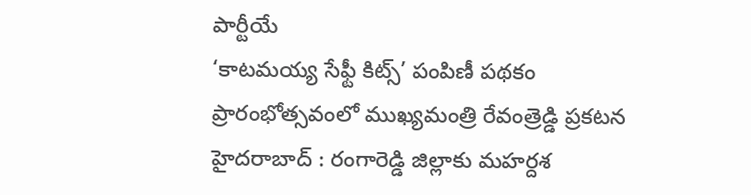పార్టీయే
‘కాటమయ్య సేఫ్టీ కిట్స్’ పంపిణీ పథకం ప్రారంభోత్సవంలో ముఖ్యమంత్రి రేవంత్రెడ్డి ప్రకటన
హైదరాబాద్ : రంగారెడ్డి జిల్లాకు మహర్దశ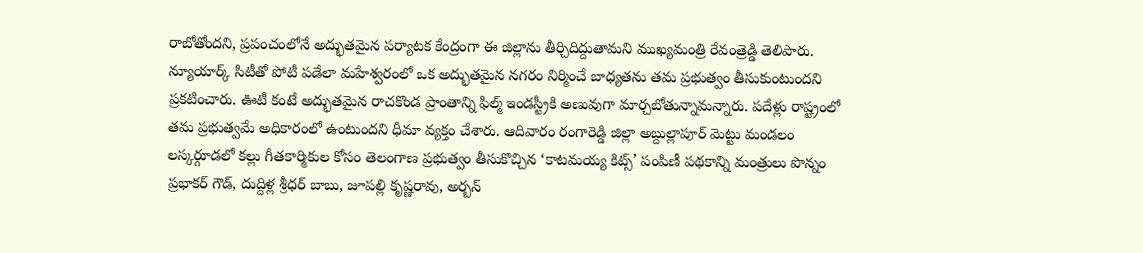రాబోతోందని, ప్రపంచంలోనే అద్భుతమైన పర్యాటక కేంద్రంగా ఈ జిల్లాను తీర్చిదిద్దుతామని ముఖ్యమంత్రి రేవంత్రెడ్డి తెలిపారు. న్యూయార్క్ సిటీతో పోటీ పడేలా మహేశ్వరంలో ఒక అద్భుతమైన నగరం నిర్మించే బాధ్యతను తమ ప్రభుత్వం తీసుకుంటుందని ప్రకటించారు. ఊటీ కంటే అద్భుతమైన రాచకొండ ప్రాంతాన్ని ఫిల్మ్ ఇండస్ట్రీకి అణువుగా మార్చబోతున్నామన్నారు. పదేళ్లు రాష్ట్రంలో తమ ప్రభుత్వమే అధికారంలో ఉంటుందని ధీమా వ్యక్తం చేశారు. ఆదివారం రంగారెడ్డి జిల్లా అబ్దుల్లాపూర్ మెట్టు మండలం లస్కర్గూడలో కల్లు గీతకార్మికుల కోసం తెలంగాణ ప్రభుత్వం తీసుకొచ్చిన ‘కాటమయ్య కిట్స్’ పంపిణీ పథకాన్ని మంత్రులు పొన్నం ప్రభాకర్ గౌడ్, దుద్దిళ్ల శ్రీధర్ బాబు, జూపల్లి కృష్ణరావు, అర్బన్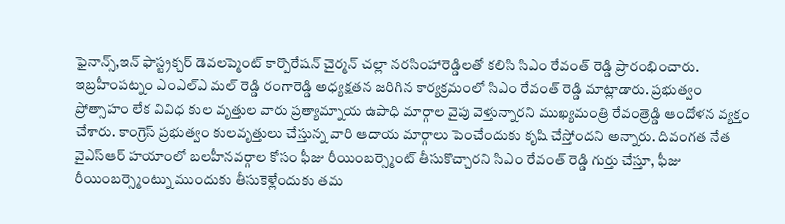ఫైనాన్స్,ఇన్ ఫాస్ట్రక్చర్ డెవలప్మెంట్ కార్పొరేషన్ చైర్మన్ చల్లా నరసింహారెడ్డిలతో కలిసి సిఎం రేవంత్ రెడ్డి ప్రారంభించారు. ఇబ్రహీంపట్నం ఎంఎల్ఎ మల్ రెడ్డి రంగారెడ్డి అధ్యక్షతన జరిగిన కార్యక్రమంలో సిఎం రేవంత్ రెడ్డి మాట్లాడారు. ప్రభుత్వం ప్రోత్సాహం లేక వివిధ కుల వృత్తుల వారు ప్రత్యామ్నాయ ఉపాధి మార్గాల వైపు వెళ్తున్నారని ముఖ్యమంత్రి రేవంత్రెడ్డి ఆందోళన వ్యక్తం చేశారు. కాంగ్రెస్ ప్రభుత్వం కులవృత్తులు చేస్తున్న వారి ఆదాయ మార్గాలు పెంచేందుకు కృషి చేస్తోందని అన్నారు. దివంగత నేత వైఎస్ఆర్ హయాంలో బలహీనవర్గాల కోసం ఫీజు రీయింబర్స్మెంట్ తీసుకొచ్చారని సిఎం రేవంత్ రెడ్డి గుర్తు చేస్తూ, ఫీజు రీయింబర్స్మెంట్ను ముందుకు తీసుకెళ్లేందుకు తమ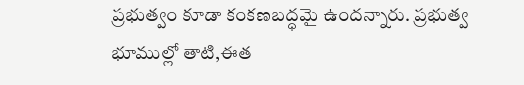ప్రభుత్వం కూడా కంకణబద్ధమై ఉందన్నారు. ప్రభుత్వ భూముల్లో తాటి,ఈత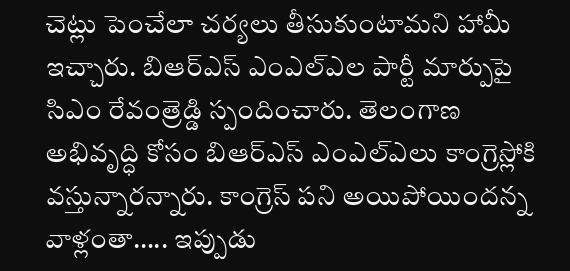చెట్లు పెంచేలా చర్యలు తీసుకుంటామని హామీ ఇచ్చారు. బిఆర్ఎస్ ఎంఎల్ఎల పార్టీ మార్పుపై సిఎం రేవంత్రెడ్డి స్పందించారు. తెలంగాణ అభివృద్ధి కోసం బిఆర్ఎస్ ఎంఎల్ఎలు కాంగ్రెస్లోకి వస్తున్నారన్నారు. కాంగ్రెస్ పని అయిపోయిందన్న వాళ్లంతా….. ఇప్పుడు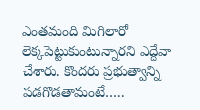ఎంతమంది మిగిలారో లెక్కపెట్టుకుంటున్నారని ఎద్దేవా చేశారు. కొందరు ప్రభుత్వాన్ని పడగొడతామంటే…..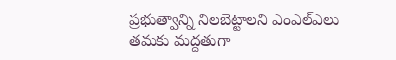ప్రభుత్వాన్ని నిలబెట్టాలని ఎంఎల్ఎలు తమకు మద్దతుగా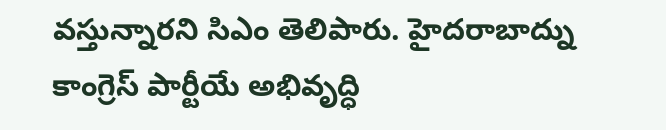వస్తున్నారని సిఎం తెలిపారు. హైదరాబాద్ను కాంగ్రెస్ పార్టీయే అభివృద్ధి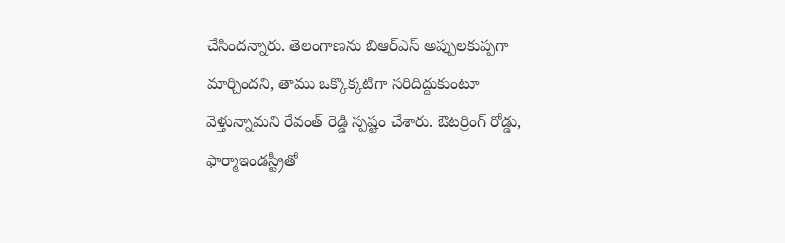చేసిందన్నారు. తెలంగాణను బిఆర్ఎస్ అప్పులకుప్పగా మార్చిందని, తాము ఒక్కొక్కటిగా సరిదిద్దుకుంటూ వెళ్తున్నామని రేవంత్ రెడ్డి స్పష్టం చేశారు. ఔటర్రింగ్ రోడ్డు, ఫార్మాఇండస్ట్రీతో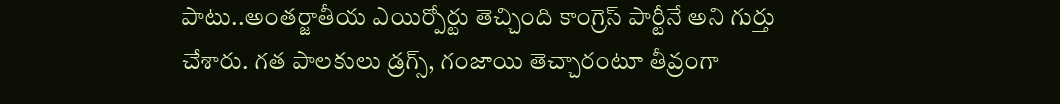పాటు..అంతర్జాతీయ ఎయిర్పోర్టు తెచ్చింది కాంగ్రెస్ పార్టీనే అని గుర్తు చేశారు. గత పాలకులు డ్రగ్స్, గంజాయి తెచ్చారంటూ తీవ్రంగా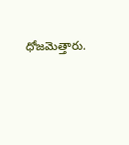ధోజమెత్తారు.